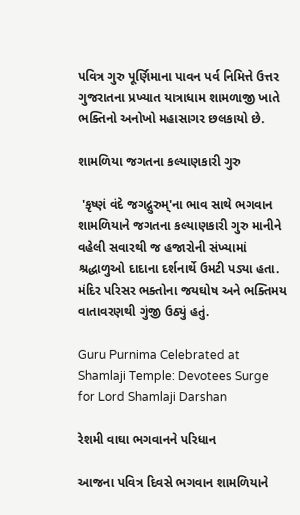પવિત્ર ગુરુ પૂર્ણિમાના પાવન પર્વ નિમિત્તે ઉત્તર ગુજરાતના પ્રખ્યાત યાત્રાધામ શામળાજી ખાતે ભક્તિનો અનોખો મહાસાગર છલકાયો છે.

શામળિયા જગતના કલ્યાણકારી ગુરુ

 'કૃષ્ણં વંદે જગદ્ગુરુમ્'ના ભાવ સાથે ભગવાન શામળિયાને જગતના કલ્યાણકારી ગુરુ માનીને વહેલી સવારથી જ હજારોની સંખ્યામાં શ્રદ્ધાળુઓ દાદાના દર્શનાર્થે ઉમટી પડ્યા હતા. મંદિર પરિસર ભક્તોના જયઘોષ અને ભક્તિમય વાતાવરણથી ગુંજી ઉઠ્યું હતું.

Guru Purnima Celebrated at Shamlaji Temple: Devotees Surge for Lord Shamlaji Darshan

રેશમી વાઘા ભગવાનને પરિધાન

આજના પવિત્ર દિવસે ભગવાન શામળિયાને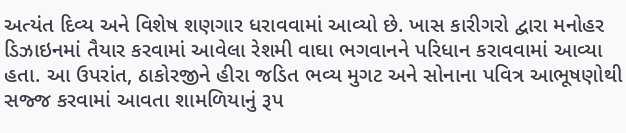અત્યંત દિવ્ય અને વિશેષ શણગાર ધરાવવામાં આવ્યો છે. ખાસ કારીગરો દ્વારા મનોહર ડિઝાઇનમાં તૈયાર કરવામાં આવેલા રેશમી વાઘા ભગવાનને પરિધાન કરાવવામાં આવ્યા હતા. આ ઉપરાંત, ઠાકોરજીને હીરા જડિત ભવ્ય મુગટ અને સોનાના પવિત્ર આભૂષણોથી સજ્જ કરવામાં આવતા શામળિયાનું રૂપ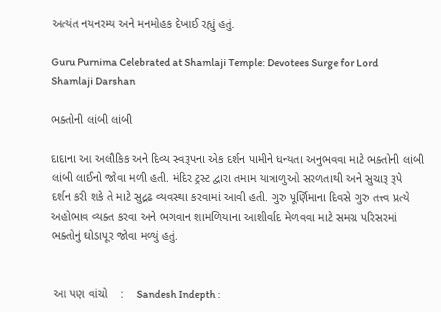અત્યંત નયનરમ્ય અને મનમોહક દેખાઈ રહ્યું હતું.

Guru Purnima Celebrated at Shamlaji Temple: Devotees Surge for Lord Shamlaji Darshan

ભક્તોની લાંબી લાંબી

દાદાના આ અલૌકિક અને દિવ્ય સ્વરૂપના એક દર્શન પામીને ધન્યતા અનુભવવા માટે ભક્તોની લાંબી લાંબી લાઈનો જોવા મળી હતી. મંદિર ટ્રસ્ટ દ્વારા તમામ યાત્રાળુઓ સરળતાથી અને સુચારૂ રૂપે દર્શન કરી શકે તે માટે સુદ્રઢ વ્યવસ્થા કરવામાં આવી હતી. ગુરુ પૂર્ણિમાના દિવસે ગુરુ તત્ત્વ પ્રત્યે અહોભાવ વ્યક્ત કરવા અને ભગવાન શામળિયાના આશીર્વાદ મેળવવા માટે સમગ્ર પરિસરમાં ભક્તોનું ઘોડાપૂર જોવા મળ્યું હતું.


 આ પણ વાંચો    :    Sandesh Indepth :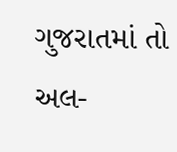ગુજરાતમાં તો અલ-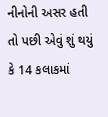નીનોની અસર હતી તો પછી એવું શું થયું કે 14 કલાકમાં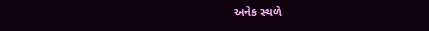અનેક સ્થળે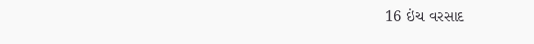16 ઇંચ વરસાદ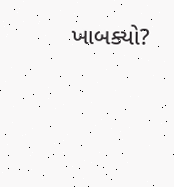ખાબક્યો?